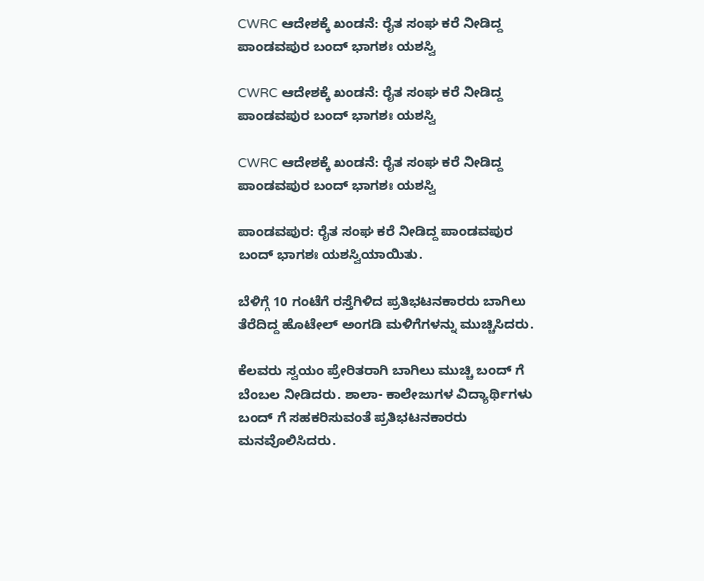CWRC ಆದೇಶಕ್ಕೆ ಖಂಡನೆ: ರೈತ ಸಂಘ ಕರೆ ನೀಡಿದ್ದ ಪಾಂಡವಪುರ ಬಂದ್ ಭಾಗಶಃ ಯಶಸ್ವಿ

CWRC ಆದೇಶಕ್ಕೆ ಖಂಡನೆ: ರೈತ ಸಂಘ ಕರೆ ನೀಡಿದ್ದ ಪಾಂಡವಪುರ ಬಂದ್ ಭಾಗಶಃ ಯಶಸ್ವಿ

CWRC ಆದೇಶಕ್ಕೆ ಖಂಡನೆ: ರೈತ ಸಂಘ ಕರೆ ನೀಡಿದ್ದ ಪಾಂಡವಪುರ ಬಂದ್ ಭಾಗಶಃ ಯಶಸ್ವಿ

ಪಾಂಡವಪುರ: ರೈತ ಸಂಘ ಕರೆ ನೀಡಿದ್ದ ಪಾಂಡವಪುರ ಬಂದ್ ಭಾಗಶಃ ಯಶಸ್ವಿಯಾಯಿತು.

ಬೆಳಿಗ್ಗೆ 10 ಗಂಟೆಗೆ ರಸ್ತೆಗಿಳಿದ ಪ್ರತಿಭಟನಕಾರರು ಬಾಗಿಲು ತೆರೆದಿದ್ದ ಹೊಟೇಲ್ ಅಂಗಡಿ ಮಳಿಗೆಗಳನ್ನು ಮುಚ್ಚಿಸಿದರು.

ಕೆಲವರು ಸ್ವಯಂ ಪ್ರೇರಿತರಾಗಿ ಬಾಗಿಲು ಮುಚ್ಚಿ ಬಂದ್ ಗೆ ಬೆಂಬಲ ನೀಡಿದರು. ಶಾಲಾ- ಕಾಲೇಜುಗಳ ವಿದ್ಯಾರ್ಥಿಗಳು ಬಂದ್ ಗೆ ಸಹಕರಿಸುವಂತೆ ಪ್ರತಿಭಟನಕಾರರು ಮನವೊಲಿಸಿದರು.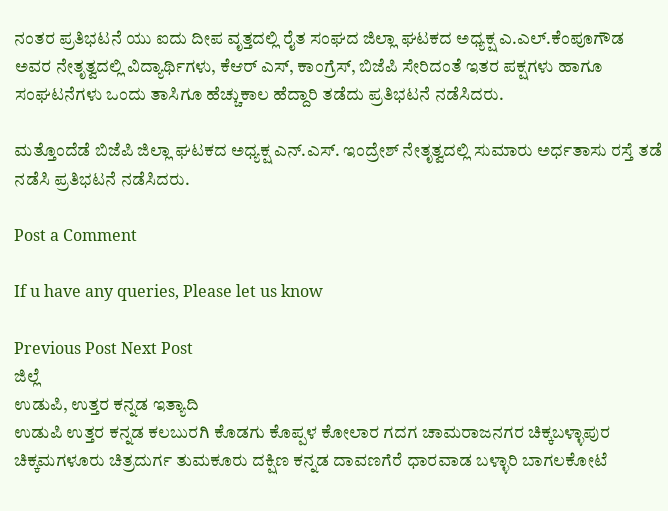ನಂತರ ಪ್ರತಿಭಟನೆ ಯು ಐದು ದೀಪ ವೃತ್ತದಲ್ಲಿ ರೈತ ಸಂಘದ ಜಿಲ್ಲಾ ಘಟಕದ ಅಧ್ಯಕ್ಷ ಎ.ಎಲ್.ಕೆಂಪೂಗೌಡ ಅವರ ನೇತೃತ್ವದಲ್ಲಿ ವಿದ್ಯಾರ್ಥಿಗಳು, ಕೆಆರ್ ಎಸ್, ಕಾಂಗ್ರೆಸ್, ಬಿಜೆಪಿ ಸೇರಿದಂತೆ ಇತರ ಪಕ್ಷಗಳು ಹಾಗೂ ಸಂಘಟನೆಗಳು ಒಂದು ತಾಸಿಗೂ ಹೆಚ್ಚುಕಾಲ ಹೆದ್ದಾರಿ ತಡೆದು ಪ್ರತಿಭಟನೆ ನಡೆಸಿದರು.

ಮತ್ತೊಂದೆಡೆ ಬಿಜೆಪಿ ಜಿಲ್ಲಾ ಘಟಕದ ಅಧ್ಯಕ್ಷ ಎನ್.ಎಸ್. ಇಂದ್ರೇಶ್ ನೇತೃತ್ವದಲ್ಲಿ ಸುಮಾರು ಅರ್ಧತಾಸು ರಸ್ತೆ ತಡೆ ನಡೆಸಿ ಪ್ರತಿಭಟನೆ ನಡೆಸಿದರು.

Post a Comment

If u have any queries, Please let us know

Previous Post Next Post
ಜಿಲ್ಲೆ
ಉಡುಪಿ, ಉತ್ತರ ಕನ್ನಡ ಇತ್ಯಾದಿ
ಉಡುಪಿ ಉತ್ತರ ಕನ್ನಡ ಕಲಬುರಗಿ ಕೊಡಗು ಕೊಪ್ಪಳ ಕೋಲಾರ ಗದಗ ಚಾಮರಾಜನಗರ ಚಿಕ್ಕಬಳ್ಳಾಪುರ
ಚಿಕ್ಕಮಗಳೂರು ಚಿತ್ರದುರ್ಗ ತುಮಕೂರು ದಕ್ಷಿಣ ಕನ್ನಡ ದಾವಣಗೆರೆ ಧಾರವಾಡ ಬಳ್ಳಾರಿ ಬಾಗಲಕೋಟೆ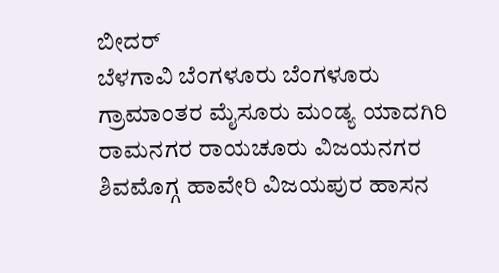ಬೀದರ್
ಬೆಳಗಾವಿ ಬೆಂಗಳೂರು ಬೆಂಗಳೂರು ಗ್ರಾಮಾಂತರ ಮೈಸೂರು ಮಂಡ್ಯ ಯಾದಗಿರಿ ರಾಮನಗರ ರಾಯಚೂರು ವಿಜಯನಗರ
ಶಿವಮೊಗ್ಗ ಹಾವೇರಿ ವಿಜಯಪುರ ಹಾಸನ